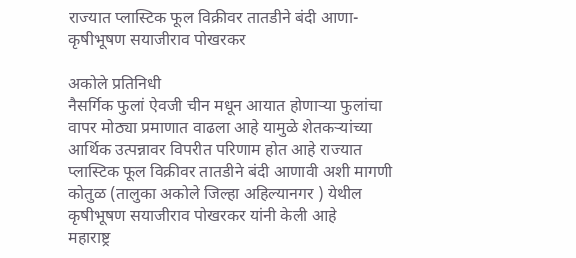राज्यात प्लास्टिक फूल विक्रीवर तातडीने बंदी आणा- कृषीभूषण सयाजीराव पोखरकर

अकोले प्रतिनिधी
नैसर्गिक फुलां ऐवजी चीन मधून आयात होणाऱ्या फुलांचा वापर मोठ्या प्रमाणात वाढला आहे यामुळे शेतकऱ्यांच्या आर्थिक उत्पन्नावर विपरीत परिणाम होत आहे राज्यात प्लास्टिक फूल विक्रीवर तातडीने बंदी आणावी अशी मागणी कोतुळ (तालुका अकोले जिल्हा अहिल्यानगर ) येथील कृषीभूषण सयाजीराव पोखरकर यांनी केली आहे
महाराष्ट्र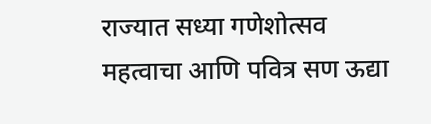राज्यात सध्या गणेशोत्सव महत्वाचा आणि पवित्र सण ऊद्या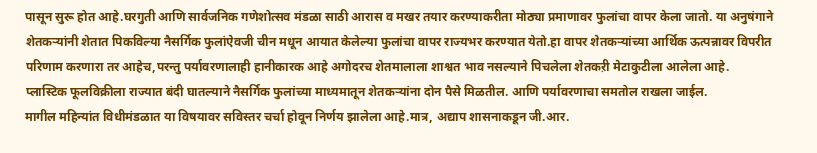पासून सुरू होत आहे.घरगुती आणि सार्वजनिक गणेशोत्सव मंडळा साठी आरास व मखर तयार करण्याकरीता मोठ्या प्रमाणावर फुलांचा वापर केला जातो. या अनुषंगाने शेतकऱ्यांनी शेतात पिकविल्या नैसर्गिक फुलांऐवजी चीन मधून आयात केलेल्या फुलांचा वापर राज्यभर करण्यात येतो.हा वापर शेतकऱ्यांच्या आर्थिक ऊत्पन्नावर विपरीत परिणाम करणारा तर आहेच,परन्तु पर्यावरणालाही हानीकारक आहे अगोदरच शेतमालाला शाश्वत भाव नसल्याने पिचलेला शेतकऱी मेटाकुटीला आलेला आहे.
प्लास्टिक फूलविक्रीला राज्यात बंदी घातल्याने नैसर्गिक फुलांच्या माध्यमातून शेतकऱ्यांना दोन पैसे मिळतील. आणि पर्यावरणाचा समतोल राखला जाईल.
मागील महिन्यांत विधीमंडळात या विषयावर सविस्तर चर्चा होवून निर्णय झालेला आहे.मात्र, अद्याप शासनाकडून जी.आर.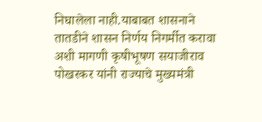निघालेला नाही.याबाबत शासनाने तातडीने शासन निर्णय निगर्मीत करावा अशी मागणी कृषीभूषण सयाजीराव पोखरकर यांनी राज्याचे मुख्यमंत्री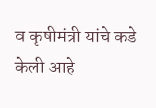व कृषीमंत्री यांचे कडे केली आहे